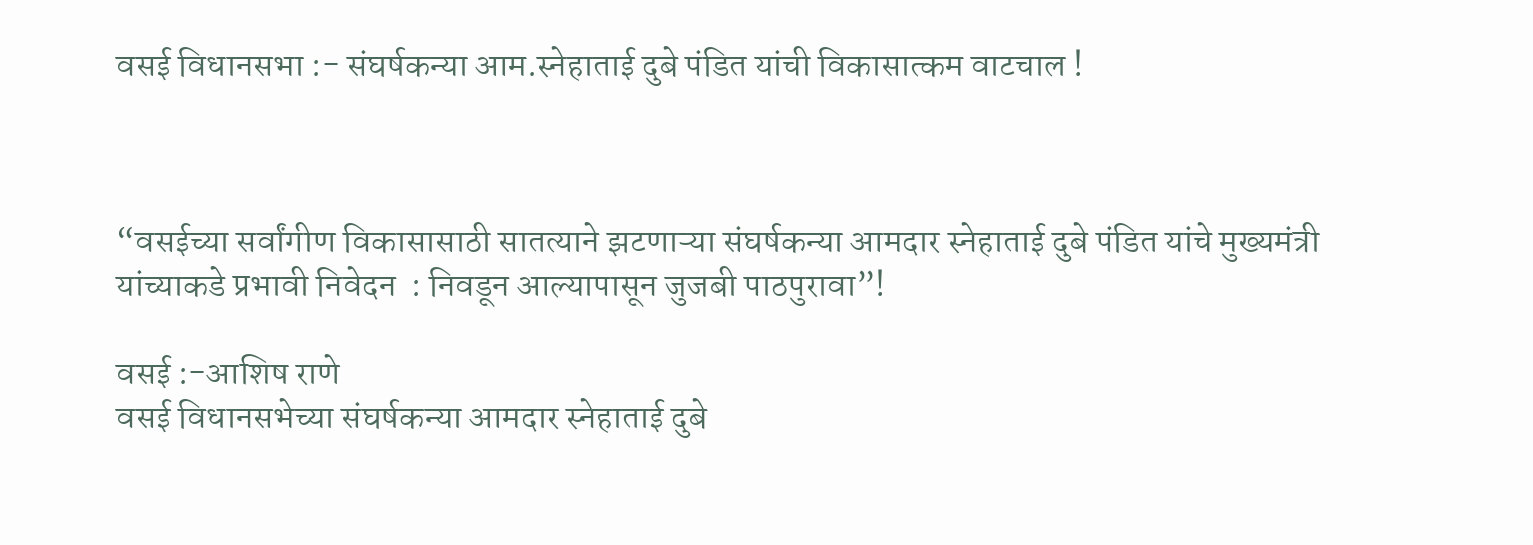वसई विधानसभा :- संघर्षकन्या आम.स्नेहाताई दुबे पंडित यांची विकासात्कम वाटचाल !



“वसईच्या सर्वांगीण विकासासाठी सातत्याने झटणाऱ्या संघर्षकन्या आमदार स्नेहाताई दुबे पंडित यांचे मुख्यमंत्री यांच्याकडे प्रभावी निवेदन  : निवडून आल्यापासून जुजबी पाठपुरावा”!

वसई :-आशिष राणे
वसई विधानसभेच्या संघर्षकन्या आमदार स्नेहाताई दुबे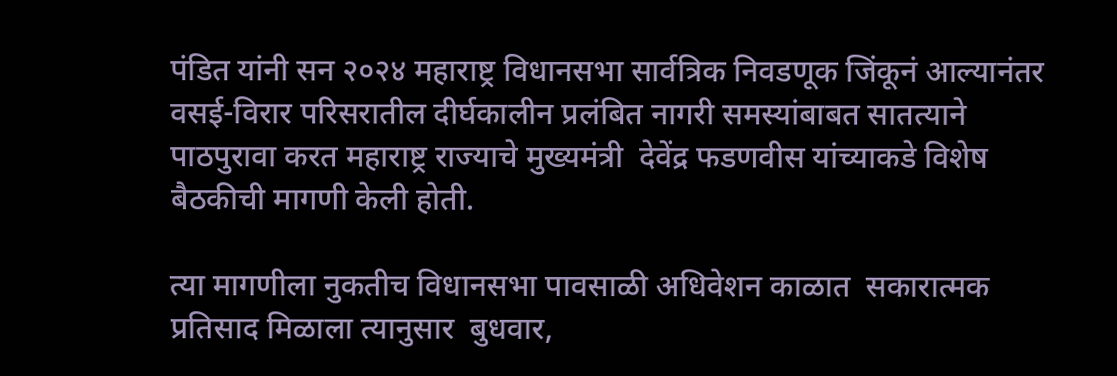पंडित यांनी सन २०२४ महाराष्ट्र विधानसभा सार्वत्रिक निवडणूक जिंकूनं आल्यानंतर वसई-विरार परिसरातील दीर्घकालीन प्रलंबित नागरी समस्यांबाबत सातत्याने पाठपुरावा करत महाराष्ट्र राज्याचे मुख्यमंत्री  देवेंद्र फडणवीस यांच्याकडे विशेष बैठकीची मागणी केली होती.

त्या मागणीला नुकतीच विधानसभा पावसाळी अधिवेशन काळात  सकारात्मक प्रतिसाद मिळाला त्यानुसार  बुधवार,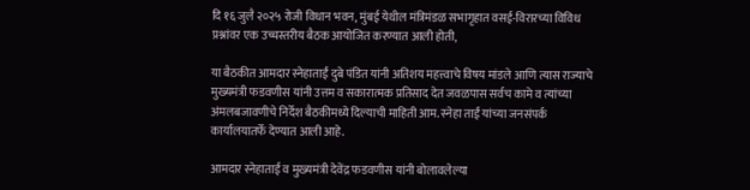दि १६ जुलै २०२५ रोजी विधान भवन, मुंबई येथील मंत्रिमंडळ सभागृहात वसई-विरारच्या विविध प्रश्नांवर एक उच्चस्तरीय बैठक आयोजित करण्यात आली होती,

या बैठकीत आमदार स्नेहाताईं दुबे पंडित यांनी अतिशय महत्त्वाचे विषय मांडले आणि त्यास राज्याचे मुख्यमंत्री फडवणीस यांनी उत्तम व सकारात्मक प्रतिसाद देत जवळपास सर्वच कामे व त्यांच्या अंमलबजावणीचे निर्देश बैठकीमध्ये दिल्याची माहिती आम. स्नेहा ताईं यांच्या जनसंपर्क कार्यालयातर्फे देण्यात आली आहे.

आमदार स्नेहाताई व मुख्यमंत्री देवेंद्र फडवणीस यांनी बोलावलेल्या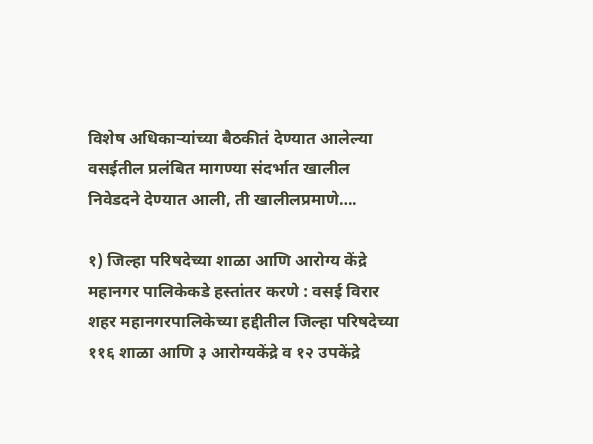विशेष अधिकाऱ्यांच्या बैठकीतं देण्यात आलेल्या वसईतील प्रलंबित मागण्या संदर्भात खालील निवेडदने देण्यात आली, ती खालीलप्रमाणे….

१) जिल्हा परिषदेच्या शाळा आणि आरोग्य केंद्रे महानगर पालिकेकडे हस्तांतर करणे : वसई विरार शहर महानगरपालिकेच्या हद्दीतील जिल्हा परिषदेच्या ११६ शाळा आणि ३ आरोग्यकेंद्रे व १२ उपकेंद्रे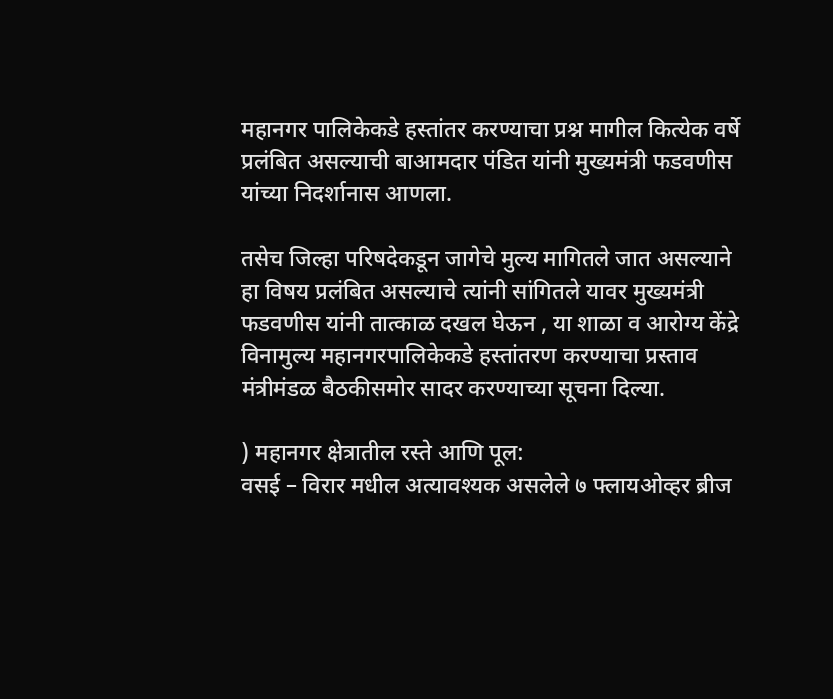महानगर पालिकेकडे हस्तांतर करण्याचा प्रश्न मागील कित्येक वर्षे प्रलंबित असल्याची बाआमदार पंडित यांनी मुख्यमंत्री फडवणीस यांच्या निदर्शानास आणला.

तसेच जिल्हा परिषदेकडून जागेचे मुल्य मागितले जात असल्याने हा विषय प्रलंबित असल्याचे त्यांनी सांगितले यावर मुख्यमंत्री फडवणीस यांनी तात्काळ दखल घेऊन , या शाळा व आरोग्य केंद्रे विनामुल्य महानगरपालिकेकडे हस्तांतरण करण्याचा प्रस्ताव मंत्रीमंडळ बैठकीसमोर सादर करण्याच्या सूचना दिल्या.

) महानगर क्षेत्रातील रस्ते आणि पूल:
वसई – विरार मधील अत्यावश्यक असलेले ७ फ्लायओव्हर ब्रीज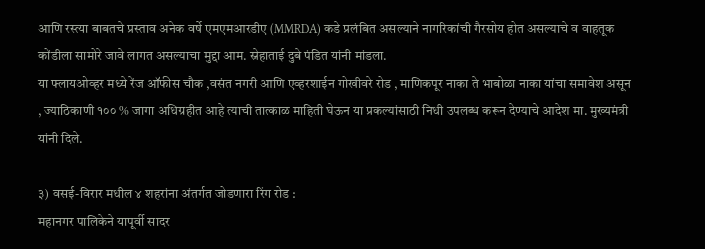आणि रस्त्या बाबतचे प्रस्ताव अनेक वर्षे एमएमआरडीए (MMRDA) कडे प्रलंबित असल्याने नागरिकांची गैरसोय होत असल्याचे व वाहतूक कोंडीला सामोरे जावे लागत असल्याचा मुद्दा आम. स्नेहाताई दुबे पंडित यांनी मांडला.
या फ्लायओव्हर मध्ये रेंज ऑफीस चौक ,वसंत नगरी आणि एव्हरशाईन गोखीवरे रोड , माणिकपूर नाका ते भाबोळा नाका यांचा समावेश असून , ज्याठिकाणी १०० % जागा अधिग्रहीत आहे त्याची तात्काळ माहिती घेऊन या प्रकल्यांसाठी निधी उपलब्ध करून देण्याचे आदेश मा. मुख्यमंत्री यांनी दिले.

३) वसई-विरार मधील ४ शहरांना अंतर्गत जोडणारा रिंग रोड :
महानगर पालिकेने यापूर्वी सादर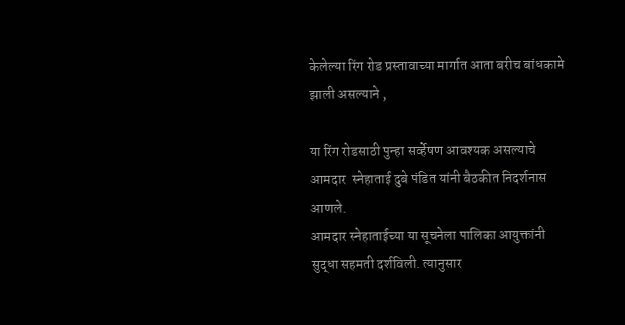केलेल्या रिंग रोड प्रस्तावाच्या मार्गात आता बरीच बांधकामे झाली असल्याने ,

या रिंग रोडसाठी पुन्हा सर्व्हेषण आवश्यक असल्याचे आमदार  स्नेहाताई दुबे पंडित यांनी बैठकीत निदर्शनास आणले.
आमदार स्नेहाताईच्या या सूचनेला पालिका आयुक्तांनी सुद्धा सहमती दर्शविली. त्यानुसार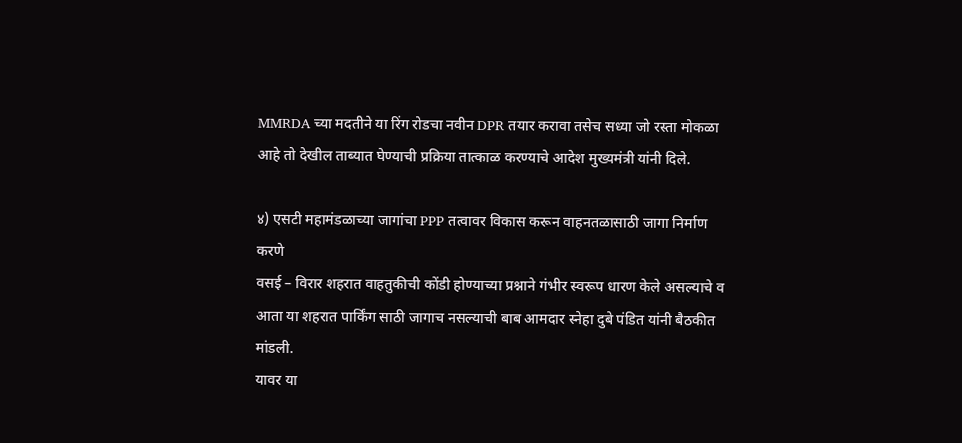MMRDA च्या मदतीने या रिंग रोडचा नवीन DPR तयार करावा तसेच सध्या जो रस्ता मोकळा आहे तो देखील ताब्यात घेण्याची प्रक्रिया तात्काळ करण्याचे आदेश मुख्यमंत्री यांनी दिले.

४) एसटी महामंडळाच्या जागांचा PPP तत्वावर विकास करून वाहनतळासाठी जागा निर्माण करणे
वसई – विरार शहरात वाहतुकीची कोंडी होण्याच्या प्रश्नाने गंभीर स्वरूप धारण केले असल्याचे व आता या शहरात पार्किंग साठी जागाच नसल्याची बाब आमदार स्नेहा दुबे पंडित यांनी बैठकीत मांडली.
यावर या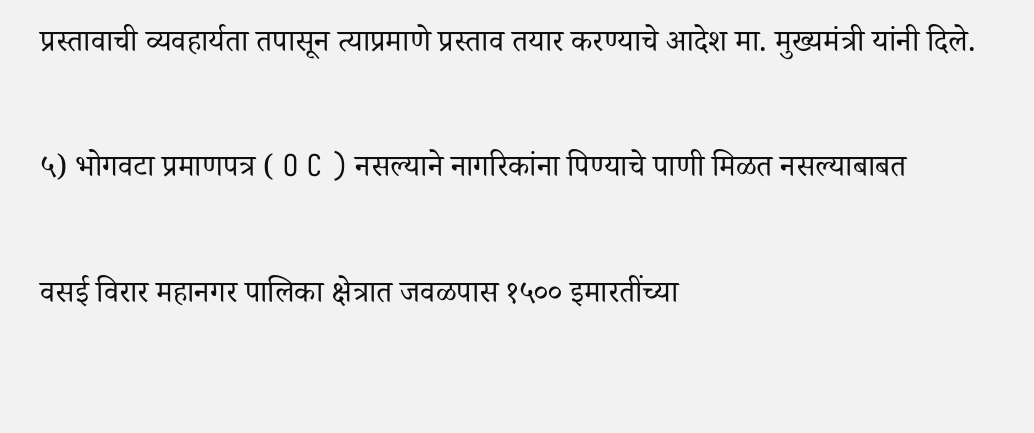प्रस्तावाची व्यवहार्यता तपासून त्याप्रमाणे प्रस्ताव तयार करण्याचे आदेश मा. मुख्यमंत्री यांनी दिले.

५) भोगवटा प्रमाणपत्र ( O C ) नसल्याने नागरिकांना पिण्याचे पाणी मिळत नसल्याबाबत

वसई विरार महानगर पालिका क्षेत्रात जवळपास १५०० इमारतींच्या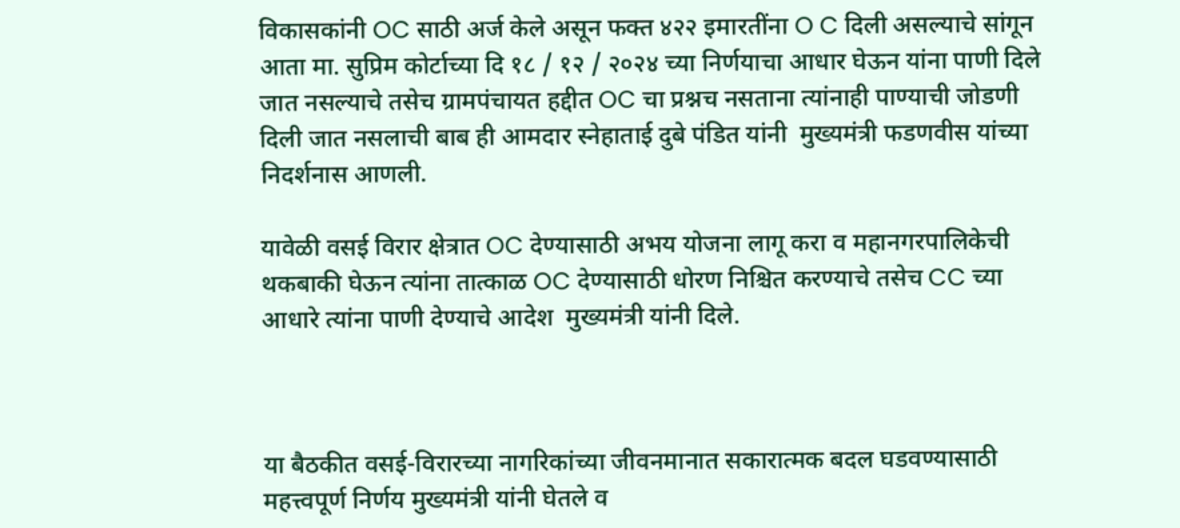विकासकांनी OC साठी अर्ज केले असून फक्त ४२२ इमारतींना O C दिली असल्याचे सांगून आता मा. सुप्रिम कोर्टाच्या दि १८ / १२ / २०२४ च्या निर्णयाचा आधार घेऊन यांना पाणी दिले जात नसल्याचे तसेच ग्रामपंचायत हद्दीत OC चा प्रश्नच नसताना त्यांनाही पाण्याची जोडणी दिली जात नसलाची बाब ही आमदार स्नेहाताई दुबे पंडित यांनी  मुख्यमंत्री फडणवीस यांच्या निदर्शनास आणली.

यावेळी वसई विरार क्षेत्रात OC देण्यासाठी अभय योजना लागू करा व महानगरपालिकेची थकबाकी घेऊन त्यांना तात्काळ OC देण्यासाठी धोरण निश्चित करण्याचे तसेच CC च्या आधारे त्यांना पाणी देण्याचे आदेश  मुख्यमंत्री यांनी दिले.



या बैठकीत वसई-विरारच्या नागरिकांच्या जीवनमानात सकारात्मक बदल घडवण्यासाठी महत्त्वपूर्ण निर्णय मुख्यमंत्री यांनी घेतले व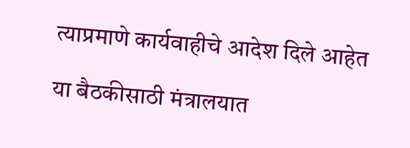त्याप्रमाणे कार्यवाहीचे आदेश दिले आहेत

या बैठकीसाठी मंत्रालयात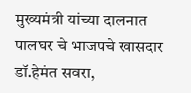मुख्यमंत्री यांच्या दालनात पालघर चे भाजपचे खासदार डॉ.हेमंत सवरा,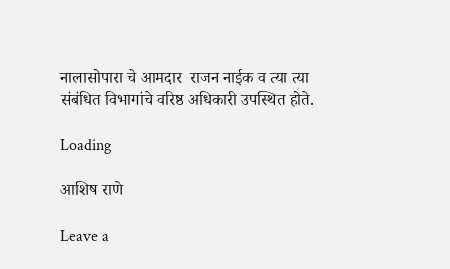नालासोपारा चे आमदार  राजन नाईक व त्या त्या संबंधित विभागांचे वरिष्ठ अधिकारी उपस्थित होते.

Loading

आशिष राणे

Leave a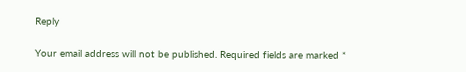Reply

Your email address will not be published. Required fields are marked *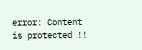error: Content is protected !!